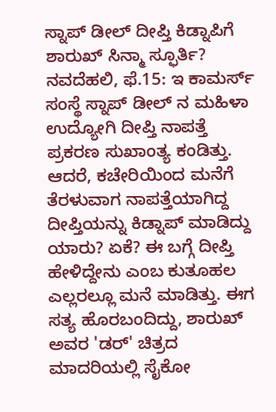ಸ್ನಾಪ್ ಡೀಲ್ ದೀಪ್ತಿ ಕಿಡ್ನಾಪಿಗೆ ಶಾರುಖ್ ಸಿನ್ಮಾ ಸ್ಫೂರ್ತಿ?
ನವದೆಹಲಿ, ಫೆ.15: ಇ ಕಾಮರ್ಸ್ ಸಂಸ್ಥೆ ಸ್ನಾಪ್ ಡೀಲ್ ನ ಮಹಿಳಾ ಉದ್ಯೋಗಿ ದೀಪ್ತಿ ನಾಪತ್ತೆ ಪ್ರಕರಣ ಸುಖಾಂತ್ಯ ಕಂಡಿತ್ತು. ಆದರೆ, ಕಚೇರಿಯಿಂದ ಮನೆಗೆ ತೆರಳುವಾಗ ನಾಪತ್ತೆಯಾಗಿದ್ದ ದೀಪ್ತಿಯನ್ನು ಕಿಡ್ನಾಪ್ ಮಾಡಿದ್ದು ಯಾರು? ಏಕೆ? ಈ ಬಗ್ಗೆ ದೀಪ್ತಿ ಹೇಳಿದ್ದೇನು ಎಂಬ ಕುತೂಹಲ ಎಲ್ಲರಲ್ಲೂ ಮನೆ ಮಾಡಿತ್ತು. ಈಗ ಸತ್ಯ ಹೊರಬಂದಿದ್ದು, ಶಾರುಖ್ ಅವರ 'ಡರ್' ಚಿತ್ರದ ಮಾದರಿಯಲ್ಲಿ ಸೈಕೋ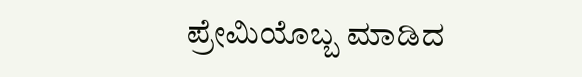ಪ್ರೇಮಿಯೊಬ್ಬ ಮಾಡಿದ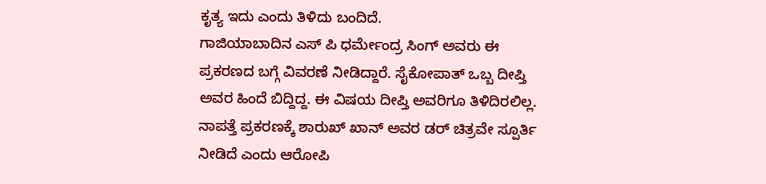ಕೃತ್ಯ ಇದು ಎಂದು ತಿಳಿದು ಬಂದಿದೆ.
ಗಾಜಿಯಾಬಾದಿನ ಎಸ್ ಪಿ ಧರ್ಮೇಂದ್ರ ಸಿಂಗ್ ಅವರು ಈ ಪ್ರಕರಣದ ಬಗ್ಗೆ ವಿವರಣೆ ನೀಡಿದ್ದಾರೆ. ಸೈಕೋಪಾತ್ ಒಬ್ಬ ದೀಪ್ತಿ ಅವರ ಹಿಂದೆ ಬಿದ್ದಿದ್ದ. ಈ ವಿಷಯ ದೀಪ್ತಿ ಅವರಿಗೂ ತಿಳಿದಿರಲಿಲ್ಲ. ನಾಪತ್ತೆ ಪ್ರಕರಣಕ್ಕೆ ಶಾರುಖ್ ಖಾನ್ ಅವರ ಡರ್ ಚಿತ್ರವೇ ಸ್ಪೂರ್ತಿ ನೀಡಿದೆ ಎಂದು ಆರೋಪಿ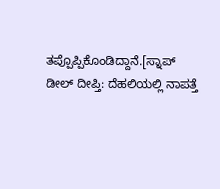ತಪ್ಪೊಪ್ಪಿಕೊಂಡಿದ್ದಾನೆ.[ಸ್ನಾಪ್ ಡೀಲ್ ದೀಪ್ತಿ: ದೆಹಲಿಯಲ್ಲಿ ನಾಪತ್ತೆ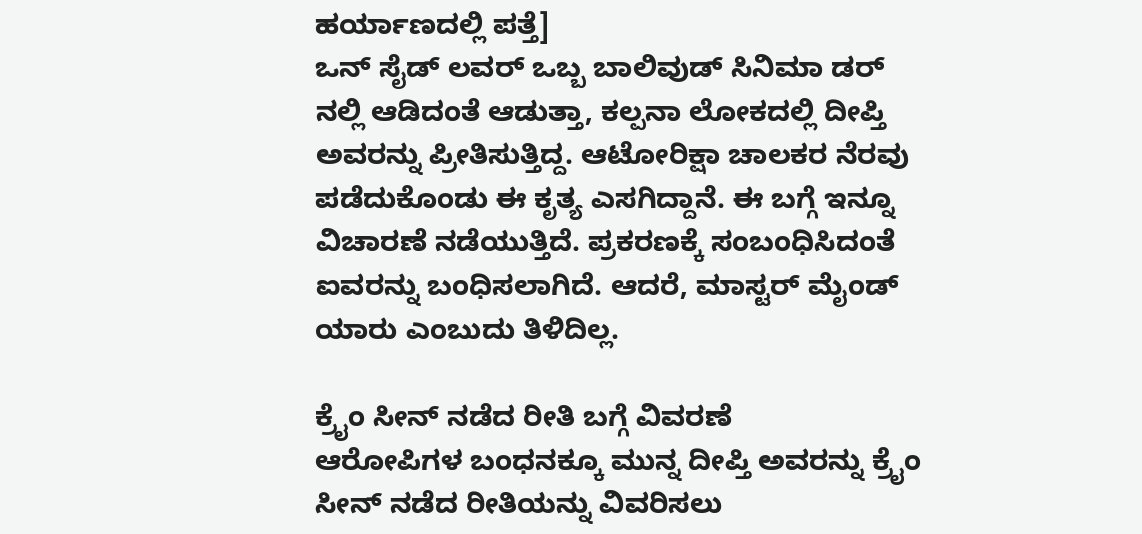ಹರ್ಯಾಣದಲ್ಲಿ ಪತ್ತೆ]
ಒನ್ ಸೈಡ್ ಲವರ್ ಒಬ್ಬ ಬಾಲಿವುಡ್ ಸಿನಿಮಾ ಡರ್ ನಲ್ಲಿ ಆಡಿದಂತೆ ಆಡುತ್ತಾ, ಕಲ್ಪನಾ ಲೋಕದಲ್ಲಿ ದೀಪ್ತಿ ಅವರನ್ನು ಪ್ರೀತಿಸುತ್ತಿದ್ದ. ಆಟೋರಿಕ್ಷಾ ಚಾಲಕರ ನೆರವು ಪಡೆದುಕೊಂಡು ಈ ಕೃತ್ಯ ಎಸಗಿದ್ದಾನೆ. ಈ ಬಗ್ಗೆ ಇನ್ನೂ ವಿಚಾರಣೆ ನಡೆಯುತ್ತಿದೆ. ಪ್ರಕರಣಕ್ಕೆ ಸಂಬಂಧಿಸಿದಂತೆ ಐವರನ್ನು ಬಂಧಿಸಲಾಗಿದೆ. ಆದರೆ, ಮಾಸ್ಟರ್ ಮೈಂಡ್ ಯಾರು ಎಂಬುದು ತಿಳಿದಿಲ್ಲ.

ಕ್ರೈಂ ಸೀನ್ ನಡೆದ ರೀತಿ ಬಗ್ಗೆ ವಿವರಣೆ
ಆರೋಪಿಗಳ ಬಂಧನಕ್ಕೂ ಮುನ್ನ ದೀಪ್ತಿ ಅವರನ್ನು ಕ್ರೈಂ ಸೀನ್ ನಡೆದ ರೀತಿಯನ್ನು ವಿವರಿಸಲು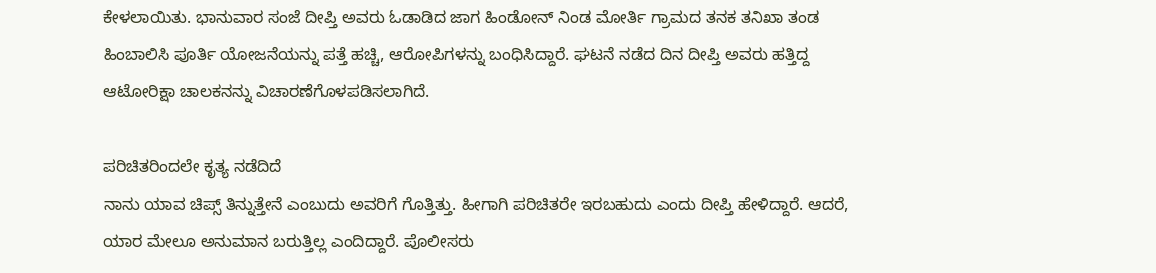ಕೇಳಲಾಯಿತು. ಭಾನುವಾರ ಸಂಜೆ ದೀಪ್ತಿ ಅವರು ಓಡಾಡಿದ ಜಾಗ ಹಿಂಡೋನ್ ನಿಂಡ ಮೋರ್ತಿ ಗ್ರಾಮದ ತನಕ ತನಿಖಾ ತಂಡ ಹಿಂಬಾಲಿಸಿ ಪೂರ್ತಿ ಯೋಜನೆಯನ್ನು ಪತ್ತೆ ಹಚ್ಚಿ, ಆರೋಪಿಗಳನ್ನು ಬಂಧಿಸಿದ್ದಾರೆ. ಘಟನೆ ನಡೆದ ದಿನ ದೀಪ್ತಿ ಅವರು ಹತ್ತಿದ್ದ ಆಟೋರಿಕ್ಷಾ ಚಾಲಕನನ್ನು ವಿಚಾರಣೆಗೊಳಪಡಿಸಲಾಗಿದೆ.

ಪರಿಚಿತರಿಂದಲೇ ಕೃತ್ಯ ನಡೆದಿದೆ
ನಾನು ಯಾವ ಚಿಪ್ಸ್ ತಿನ್ನುತ್ತೇನೆ ಎಂಬುದು ಅವರಿಗೆ ಗೊತ್ತಿತ್ತು. ಹೀಗಾಗಿ ಪರಿಚಿತರೇ ಇರಬಹುದು ಎಂದು ದೀಪ್ತಿ ಹೇಳಿದ್ದಾರೆ. ಆದರೆ, ಯಾರ ಮೇಲೂ ಅನುಮಾನ ಬರುತ್ತಿಲ್ಲ ಎಂದಿದ್ದಾರೆ. ಪೊಲೀಸರು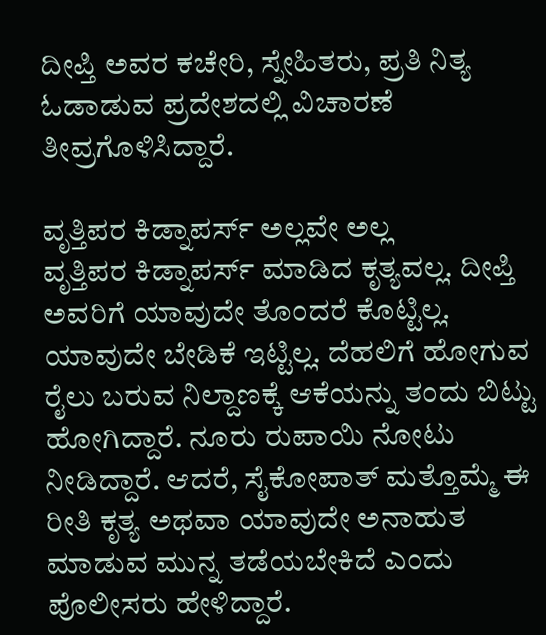ದೀಪ್ತಿ ಅವರ ಕಚೇರಿ, ಸ್ನೇಹಿತರು, ಪ್ರತಿ ನಿತ್ಯ ಓಡಾಡುವ ಪ್ರದೇಶದಲ್ಲಿ ವಿಚಾರಣೆ ತೀವ್ರಗೊಳಿಸಿದ್ದಾರೆ.

ವೃತ್ತಿಪರ ಕಿಡ್ನಾಪರ್ಸ್ ಅಲ್ಲವೇ ಅಲ್ಲ
ವೃತ್ತಿಪರ ಕಿಡ್ನಾಪರ್ಸ್ ಮಾಡಿದ ಕೃತ್ಯವಲ್ಲ. ದೀಪ್ತಿ ಅವರಿಗೆ ಯಾವುದೇ ತೊಂದರೆ ಕೊಟ್ಟಿಲ್ಲ. ಯಾವುದೇ ಬೇಡಿಕೆ ಇಟ್ಟಿಲ್ಲ. ದೆಹಲಿಗೆ ಹೋಗುವ ರೈಲು ಬರುವ ನಿಲ್ದಾಣಕ್ಕೆ ಆಕೆಯನ್ನು ತಂದು ಬಿಟ್ಟು ಹೋಗಿದ್ದಾರೆ. ನೂರು ರುಪಾಯಿ ನೋಟು ನೀಡಿದ್ದಾರೆ. ಆದರೆ, ಸೈಕೋಪಾತ್ ಮತ್ತೊಮ್ಮೆ ಈ ರೀತಿ ಕೃತ್ಯ ಅಥವಾ ಯಾವುದೇ ಅನಾಹುತ ಮಾಡುವ ಮುನ್ನ ತಡೆಯಬೇಕಿದೆ ಎಂದು ಪೊಲೀಸರು ಹೇಳಿದ್ದಾರೆ.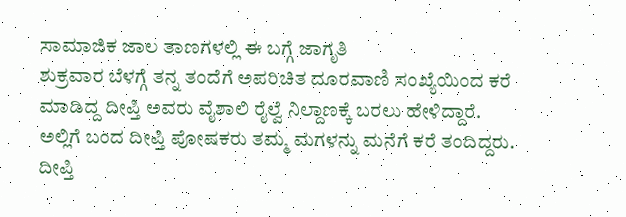ಸಾಮಾಜಿಕ ಜಾಲ ತಾಣಗಳಲ್ಲಿ ಈ ಬಗ್ಗೆ ಜಾಗೃತಿ
ಶುಕ್ರವಾರ ಬೆಳಗ್ಗೆ ತನ್ನ ತಂದೆಗೆ ಅಪರಿಚಿತ ದೂರವಾಣಿ ಸಂಖ್ಯೆಯಿಂದ ಕರೆ ಮಾಡಿದ್ದ ದೀಪ್ತಿ ಅವರು ವೈಶಾಲಿ ರೈಲ್ವೆ ನಿಲ್ದಾಣಕ್ಕೆ ಬರಲು ಹೇಳಿದ್ದಾರೆ. ಅಲ್ಲಿಗೆ ಬಂದ ದೀಪ್ತಿ ಪೋಷಕರು ತಮ್ಮ ಮಗಳನ್ನು ಮನೆಗೆ ಕರೆ ತಂದಿದ್ದರು. ದೀಪ್ತಿ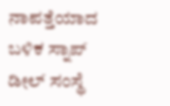ನಾಪತ್ತೆಯಾದ ಬಳಿಕ ಸ್ನಾಪ್ ಡೀಲ್ ಸಂಸ್ಥೆ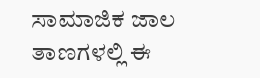ಸಾಮಾಜಿಕ ಜಾಲ ತಾಣಗಳಲ್ಲಿ ಈ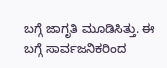ಬಗ್ಗೆ ಜಾಗೃತಿ ಮೂಡಿಸಿತ್ತು. ಈ ಬಗ್ಗೆ ಸಾರ್ವಜನಿಕರಿಂದ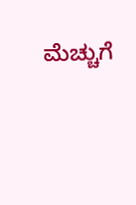ಮೆಚ್ಚುಗೆ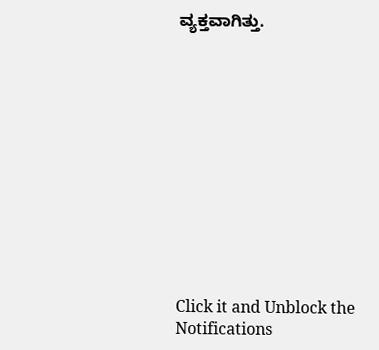ವ್ಯಕ್ತವಾಗಿತ್ತು.












Click it and Unblock the Notifications